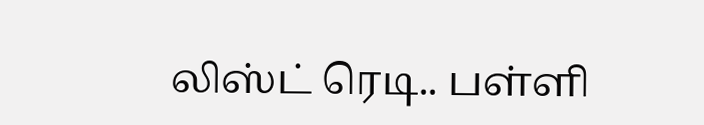லிஸ்ட் ரெடி.. பள்ளி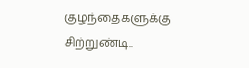குழந்தைகளுக்கு சிற்றுண்டி..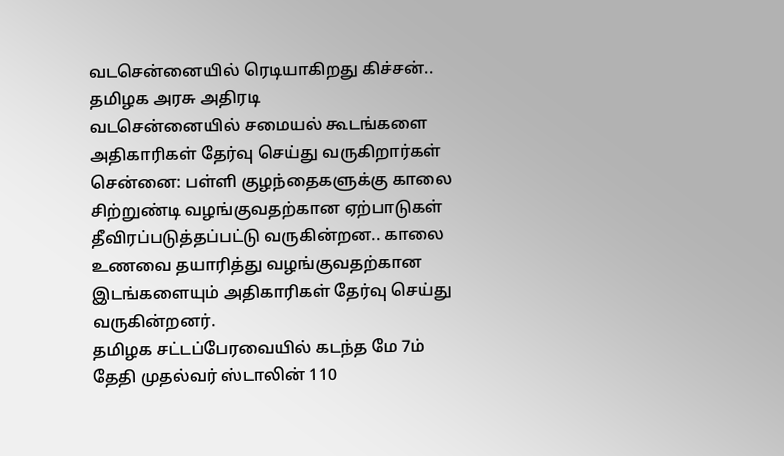வடசென்னையில் ரெடியாகிறது கிச்சன்.. தமிழக அரசு அதிரடி
வடசென்னையில் சமையல் கூடங்களை அதிகாரிகள் தேர்வு செய்து வருகிறார்கள்
சென்னை: பள்ளி குழந்தைகளுக்கு காலை சிற்றுண்டி வழங்குவதற்கான ஏற்பாடுகள் தீவிரப்படுத்தப்பட்டு வருகின்றன.. காலை உணவை தயாரித்து வழங்குவதற்கான இடங்களையும் அதிகாரிகள் தேர்வு செய்து வருகின்றனர்.
தமிழக சட்டப்பேரவையில் கடந்த மே 7ம் தேதி முதல்வர் ஸ்டாலின் 110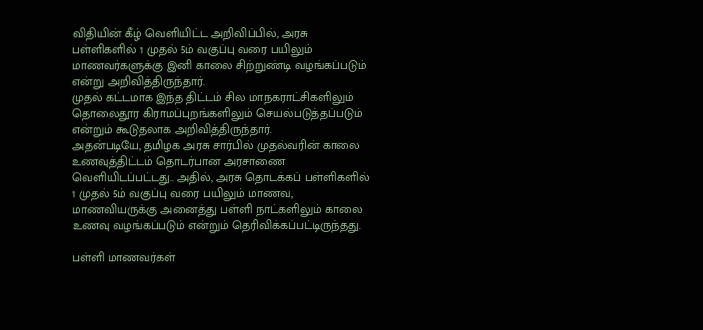விதியின் கீழ் வெளியிட்ட அறிவிப்பில், அரசு பள்ளிகளில் 1 முதல் 5ம் வகுப்பு வரை பயிலும் மாணவர்களுக்கு இனி காலை சிற்றுண்டி வழங்கப்படும் என்று அறிவித்திருந்தார்.
முதல் கட்டமாக இந்த திட்டம் சில மாநகராட்சிகளிலும் தொலைதூர கிராமப்புறங்களிலும் செயல்படுத்தப்படும் என்றும் கூடுதலாக அறிவித்திருந்தார்.
அதன்படியே, தமிழக அரசு சார்பில் முதல்வரின் காலை உணவுத்திட்டம் தொடர்பான அரசாணை வெளியிடப்பட்டது.. அதில், அரசு தொடக்கப் பள்ளிகளில் 1 முதல் 5ம் வகுப்பு வரை பயிலும் மாணவ, மாணவியருக்கு அனைத்து பள்ளி நாட்களிலும் காலை உணவு வழங்கப்படும் என்றும் தெரிவிக்கப்பட்டிருந்தது.

பள்ளி மாணவர்கள்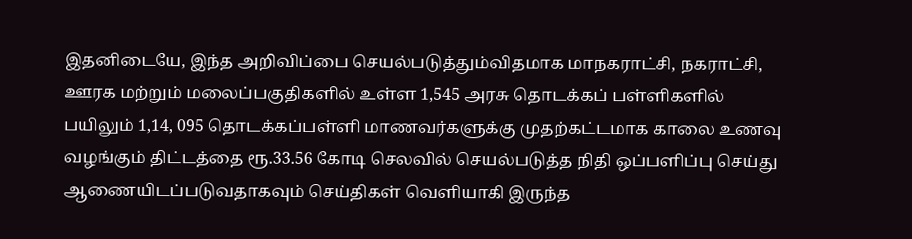இதனிடையே, இந்த அறிவிப்பை செயல்படுத்தும்விதமாக மாநகராட்சி, நகராட்சி, ஊரக மற்றும் மலைப்பகுதிகளில் உள்ள 1,545 அரசு தொடக்கப் பள்ளிகளில் பயிலும் 1,14, 095 தொடக்கப்பள்ளி மாணவர்களுக்கு முதற்கட்டமாக காலை உணவு வழங்கும் திட்டத்தை ரூ.33.56 கோடி செலவில் செயல்படுத்த நிதி ஒப்பளிப்பு செய்து ஆணையிடப்படுவதாகவும் செய்திகள் வெளியாகி இருந்த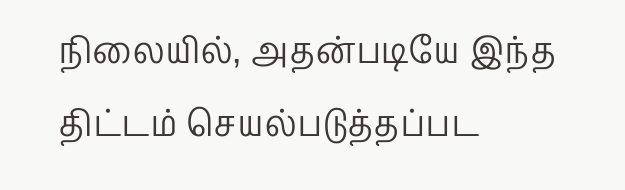நிலையில், அதன்படியே இந்த திட்டம் செயல்படுத்தப்பட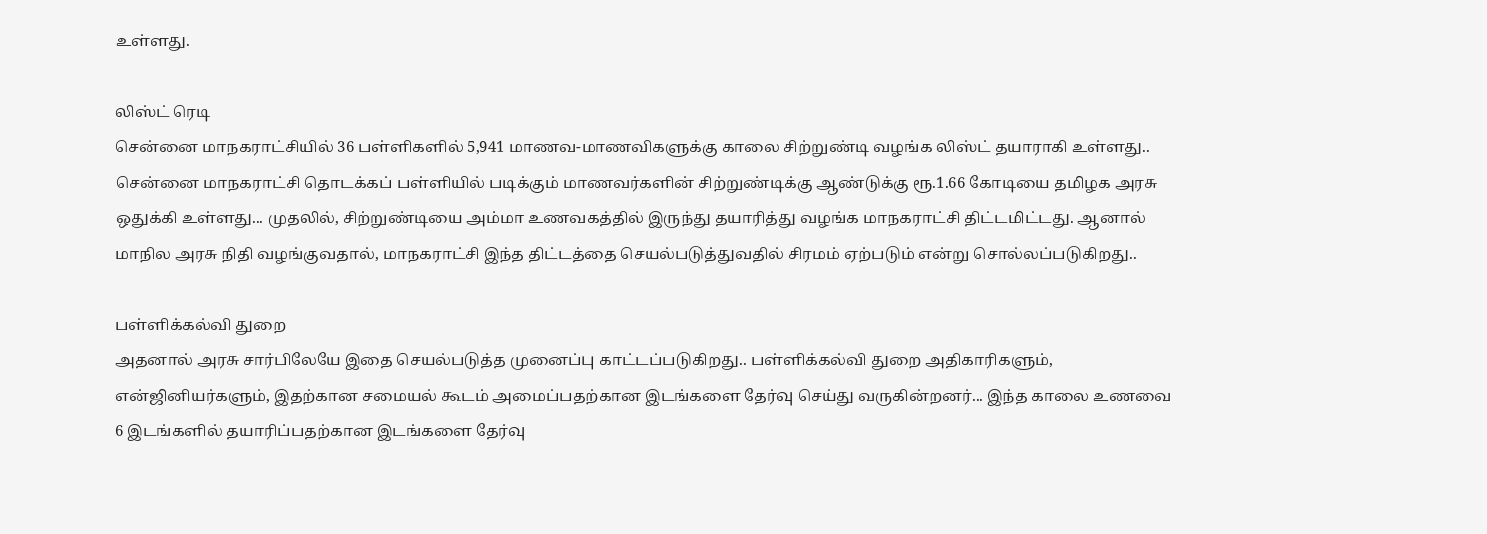உள்ளது.

லிஸ்ட் ரெடி
சென்னை மாநகராட்சியில் 36 பள்ளிகளில் 5,941 மாணவ-மாணவிகளுக்கு காலை சிற்றுண்டி வழங்க லிஸ்ட் தயாராகி உள்ளது.. சென்னை மாநகராட்சி தொடக்கப் பள்ளியில் படிக்கும் மாணவர்களின் சிற்றுண்டிக்கு ஆண்டுக்கு ரூ.1.66 கோடியை தமிழக அரசு ஒதுக்கி உள்ளது... முதலில், சிற்றுண்டியை அம்மா உணவகத்தில் இருந்து தயாரித்து வழங்க மாநகராட்சி திட்டமிட்டது. ஆனால் மாநில அரசு நிதி வழங்குவதால், மாநகராட்சி இந்த திட்டத்தை செயல்படுத்துவதில் சிரமம் ஏற்படும் என்று சொல்லப்படுகிறது..

பள்ளிக்கல்வி துறை
அதனால் அரசு சார்பிலேயே இதை செயல்படுத்த முனைப்பு காட்டப்படுகிறது.. பள்ளிக்கல்வி துறை அதிகாரிகளும், என்ஜினியர்களும், இதற்கான சமையல் கூடம் அமைப்பதற்கான இடங்களை தேர்வு செய்து வருகின்றனர்... இந்த காலை உணவை 6 இடங்களில் தயாரிப்பதற்கான இடங்களை தேர்வு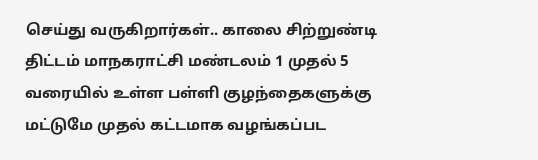செய்து வருகிறார்கள்.. காலை சிற்றுண்டி திட்டம் மாநகராட்சி மண்டலம் 1 முதல் 5 வரையில் உள்ள பள்ளி குழந்தைகளுக்கு மட்டுமே முதல் கட்டமாக வழங்கப்பட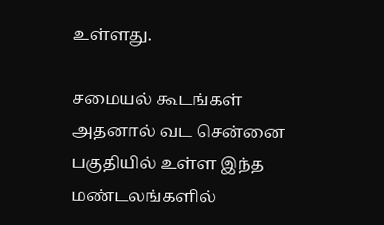உள்ளது.

சமையல் கூடங்கள்
அதனால் வட சென்னை பகுதியில் உள்ள இந்த மண்டலங்களில்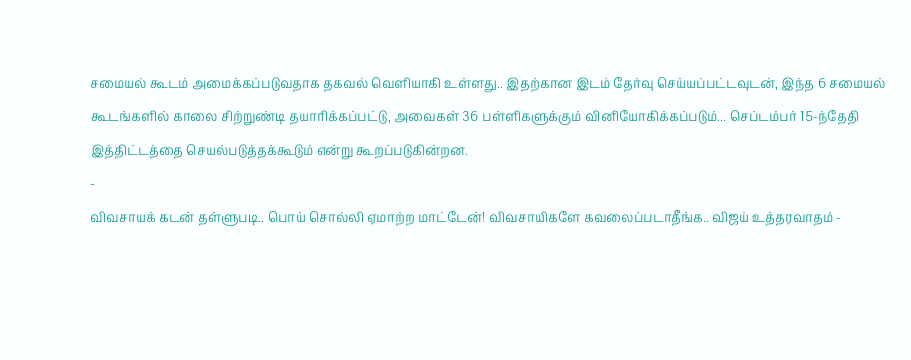சமையல் கூடம் அமைக்கப்படுவதாக தகவல் வெளியாகி உள்ளது.. இதற்கான இடம் தேர்வு செய்யப்பட்டவுடன், இந்த 6 சமையல் கூடங்களில் காலை சிற்றுண்டி தயாரிக்கப்பட்டு, அவைகள் 36 பள்ளிகளுக்கும் வினியோகிக்கப்படும்... செப்டம்பர் 15-ந்தேதி இத்திட்டத்தை செயல்படுத்தக்கூடும் என்று கூறப்படுகின்றன.
-
விவசாயக் கடன் தள்ளுபடி.. பொய் சொல்லி ஏமாற்ற மாட்டேன்! விவசாயிகளே கவலைப்படாதீங்க.. விஜய் உத்தரவாதம் -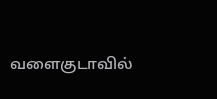வளைகுடாவில்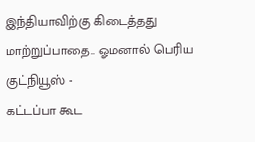இந்தியாவிற்கு கிடைத்தது மாற்றுப்பாதை.. ஓமனால் பெரிய குட்நியூஸ் -
கட்டப்பா கூட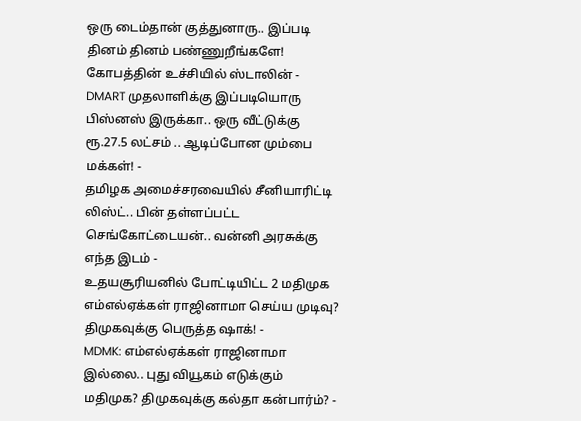ஒரு டைம்தான் குத்துனாரு.. இப்படி தினம் தினம் பண்ணுறீங்களே! கோபத்தின் உச்சியில் ஸ்டாலின் -
DMART முதலாளிக்கு இப்படியொரு பிஸ்னஸ் இருக்கா.. ஒரு வீட்டுக்கு ரூ.27.5 லட்சம் .. ஆடிப்போன மும்பை மக்கள்! -
தமிழக அமைச்சரவையில் சீனியாரிட்டி லிஸ்ட்.. பின் தள்ளப்பட்ட செங்கோட்டையன்.. வன்னி அரசுக்கு எந்த இடம் -
உதயசூரியனில் போட்டியிட்ட 2 மதிமுக எம்எல்ஏக்கள் ராஜினாமா செய்ய முடிவு? திமுகவுக்கு பெருத்த ஷாக்! -
MDMK: எம்எல்ஏக்கள் ராஜினாமா இல்லை.. புது வியூகம் எடுக்கும் மதிமுக? திமுகவுக்கு கல்தா கன்பார்ம்? -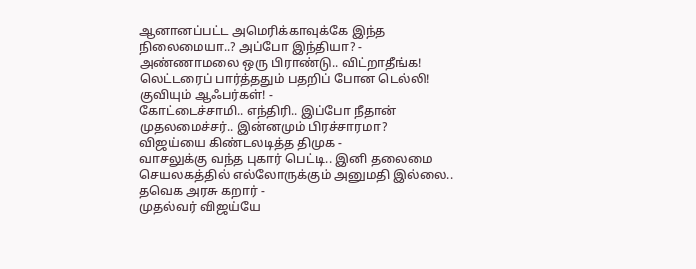ஆனானப்பட்ட அமெரிக்காவுக்கே இந்த நிலைமையா..? அப்போ இந்தியா? -
அண்ணாமலை ஒரு பிராண்டு.. விட்றாதீங்க! லெட்டரைப் பார்த்ததும் பதறிப் போன டெல்லி! குவியும் ஆஃபர்கள்! -
கோட்டைச்சாமி.. எந்திரி.. இப்போ நீதான் முதலமைச்சர்.. இன்னமும் பிரச்சாரமா? விஜய்யை கிண்டலடித்த திமுக -
வாசலுக்கு வந்த புகார் பெட்டி.. இனி தலைமை செயலகத்தில் எல்லோருக்கும் அனுமதி இல்லை.. தவெக அரசு கறார் -
முதல்வர் விஜய்யே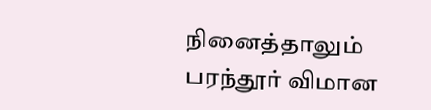நினைத்தாலும் பரந்தூர் விமான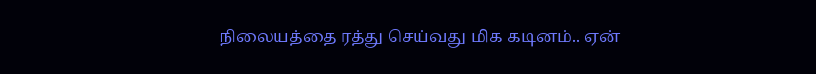நிலையத்தை ரத்து செய்வது மிக கடினம்.. ஏன்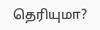தெரியுமா?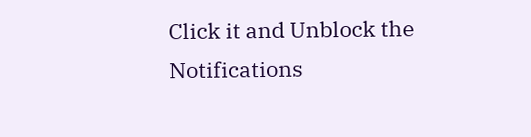Click it and Unblock the Notifications